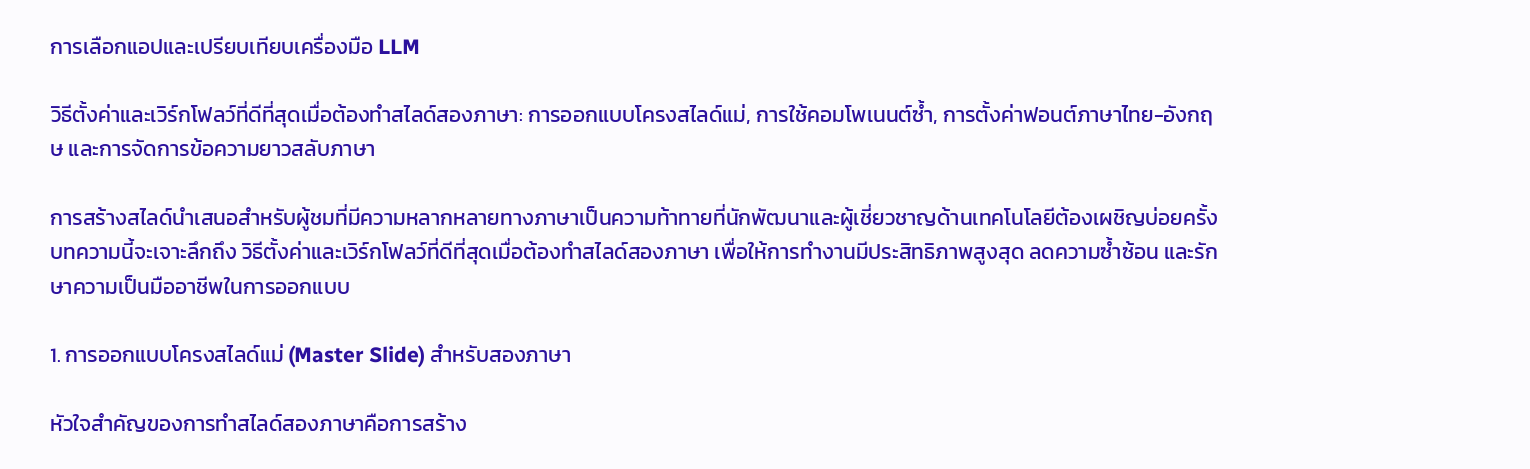การเลือกแอปและเปรียบเทียบเครื่องมือ LLM

วิธีตั้งค่าและเวิร์กโฟลว์ที่ดีที่สุดเมื่อต้องทำสไลด์สองภาษา: การออกแบบโครงสไลด์แม่, การใช้คอมโพเนนต์ซ้ำ, การตั้งค่าฟอนต์ภาษาไทย-อังกฤษ และการจัดการข้อความยาวสลับภาษา

การสร้างสไลด์นำเสนอสำหรับผู้ชมที่มีความหลากหลายทางภาษาเป็นความท้าทายที่นักพัฒนาและผู้เชี่ยวชาญด้านเทคโนโลยีต้องเผชิญบ่อยครั้ง บทความนี้จะเจาะลึกถึง วิธีตั้งค่าและเวิร์กโฟลว์ที่ดีที่สุดเมื่อต้องทำสไลด์สองภาษา เพื่อให้การทำงานมีประสิทธิภาพสูงสุด ลดความซ้ำซ้อน และรักษาความเป็นมืออาชีพในการออกแบบ

1. การออกแบบโครงสไลด์แม่ (Master Slide) สำหรับสองภาษา

หัวใจสำคัญของการทำสไลด์สองภาษาคือการสร้าง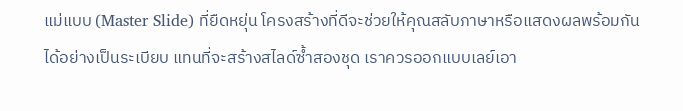แม่แบบ (Master Slide) ที่ยืดหยุ่น โครงสร้างที่ดีจะช่วยให้คุณสลับภาษาหรือแสดงผลพร้อมกันได้อย่างเป็นระเบียบ แทนที่จะสร้างสไลด์ซ้ำสองชุด เราควรออกแบบเลย์เอา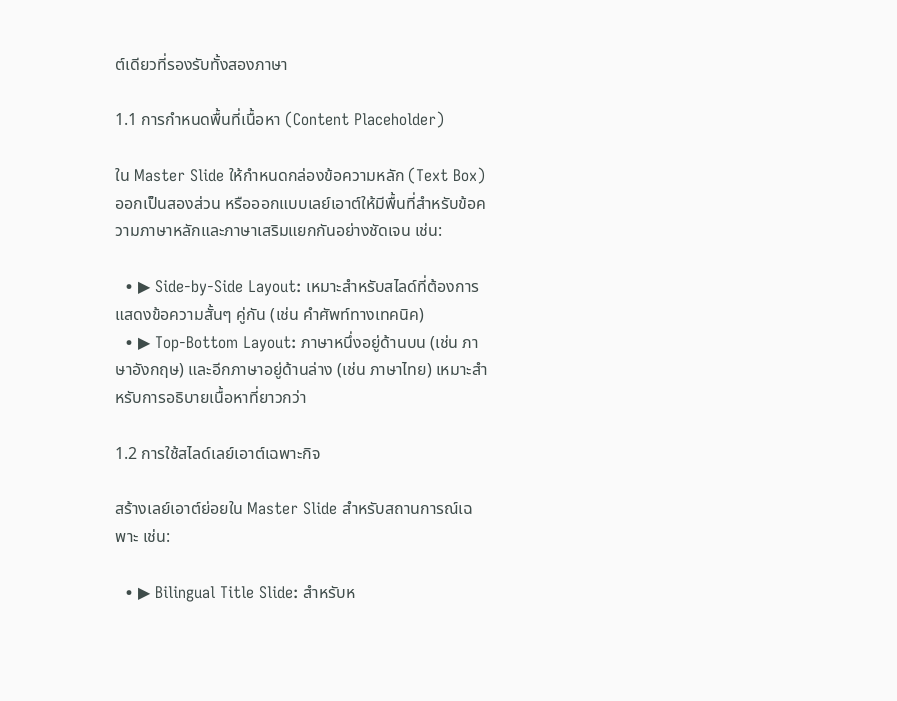ต์เดียวที่รองรับทั้งสองภาษา

1.1 การกำหนดพื้นที่เนื้อหา (Content Placeholder)

ใน Master Slide ให้กำหนดกล่องข้อความหลัก (Text Box) ออกเป็นสองส่วน หรือออกแบบเลย์เอาต์ให้มีพื้นที่สำหรับข้อความภาษาหลักและภาษาเสริมแยกกันอย่างชัดเจน เช่น:

  • ▶ Side-by-Side Layout: เหมาะสำหรับสไลด์ที่ต้องการแสดงข้อความสั้นๆ คู่กัน (เช่น คำศัพท์ทางเทคนิค)
  • ▶ Top-Bottom Layout: ภาษาหนึ่งอยู่ด้านบน (เช่น ภาษาอังกฤษ) และอีกภาษาอยู่ด้านล่าง (เช่น ภาษาไทย) เหมาะสำหรับการอธิบายเนื้อหาที่ยาวกว่า

1.2 การใช้สไลด์เลย์เอาต์เฉพาะกิจ

สร้างเลย์เอาต์ย่อยใน Master Slide สำหรับสถานการณ์เฉพาะ เช่น:

  • ▶ Bilingual Title Slide: สำหรับห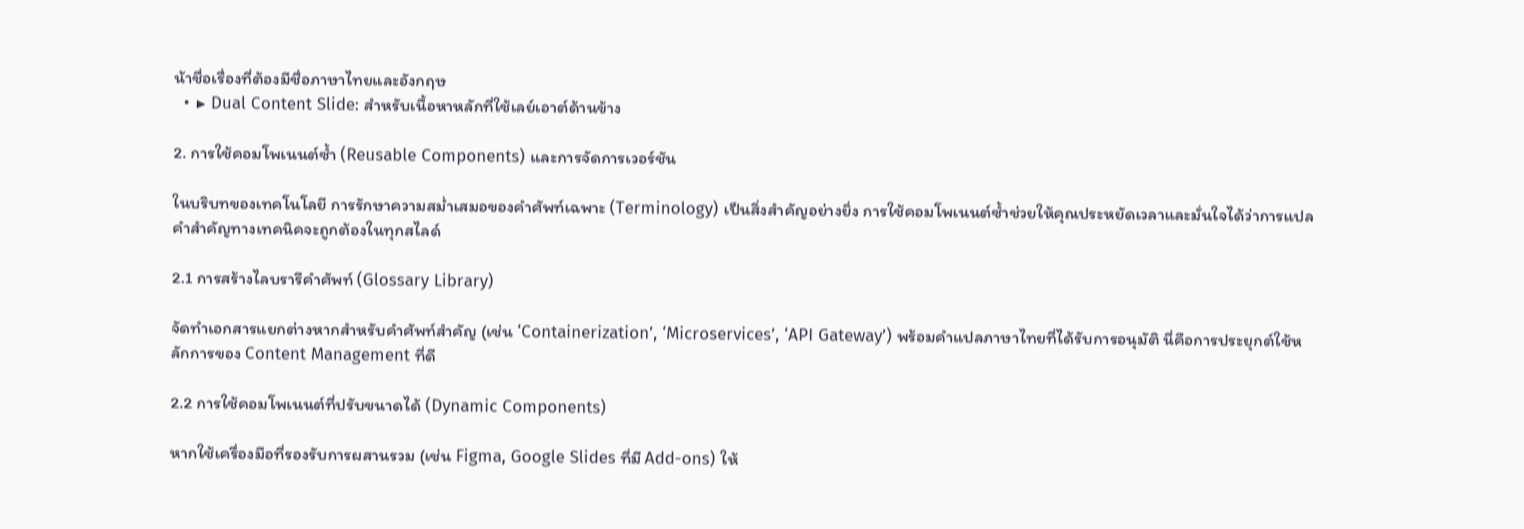น้าชื่อเรื่องที่ต้องมีชื่อภาษาไทยและอังกฤษ
  • ▶ Dual Content Slide: สำหรับเนื้อหาหลักที่ใช้เลย์เอาต์ด้านข้าง

2. การใช้คอมโพเนนต์ซ้ำ (Reusable Components) และการจัดการเวอร์ชัน

ในบริบทของเทคโนโลยี การรักษาความสม่ำเสมอของคำศัพท์เฉพาะ (Terminology) เป็นสิ่งสำคัญอย่างยิ่ง การใช้คอมโพเนนต์ซ้ำช่วยให้คุณประหยัดเวลาและมั่นใจได้ว่าการแปลคำสำคัญทางเทคนิคจะถูกต้องในทุกสไลด์

2.1 การสร้างไลบรารีคำศัพท์ (Glossary Library)

จัดทำเอกสารแยกต่างหากสำหรับคำศัพท์สำคัญ (เช่น ‘Containerization’, ‘Microservices’, ‘API Gateway’) พร้อมคำแปลภาษาไทยที่ได้รับการอนุมัติ นี่คือการประยุกต์ใช้หลักการของ Content Management ที่ดี

2.2 การใช้คอมโพเนนต์ที่ปรับขนาดได้ (Dynamic Components)

หากใช้เครื่องมือที่รองรับการผสานรวม (เช่น Figma, Google Slides ที่มี Add-ons) ให้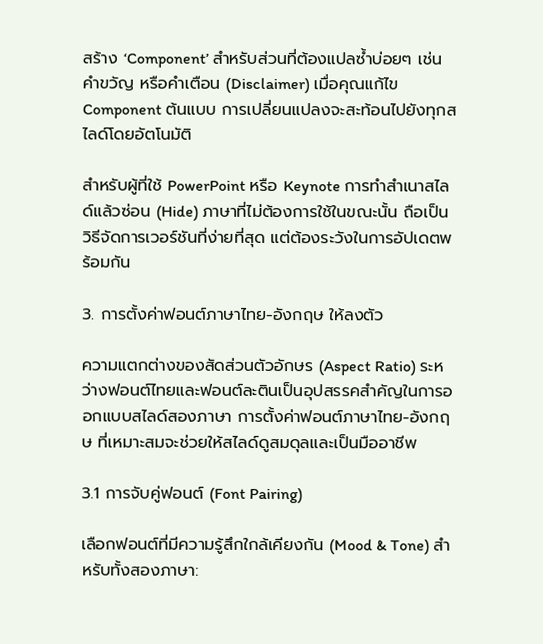สร้าง ‘Component’ สำหรับส่วนที่ต้องแปลซ้ำบ่อยๆ เช่น คำขวัญ หรือคำเตือน (Disclaimer) เมื่อคุณแก้ไข Component ต้นแบบ การเปลี่ยนแปลงจะสะท้อนไปยังทุกสไลด์โดยอัตโนมัติ

สำหรับผู้ที่ใช้ PowerPoint หรือ Keynote การทำสำเนาสไลด์แล้วซ่อน (Hide) ภาษาที่ไม่ต้องการใช้ในขณะนั้น ถือเป็นวิธีจัดการเวอร์ชันที่ง่ายที่สุด แต่ต้องระวังในการอัปเดตพร้อมกัน

3. การตั้งค่าฟอนต์ภาษาไทย-อังกฤษ ให้ลงตัว

ความแตกต่างของสัดส่วนตัวอักษร (Aspect Ratio) ระหว่างฟอนต์ไทยและฟอนต์ละตินเป็นอุปสรรคสำคัญในการออกแบบสไลด์สองภาษา การตั้งค่าฟอนต์ภาษาไทย-อังกฤษ ที่เหมาะสมจะช่วยให้สไลด์ดูสมดุลและเป็นมืออาชีพ

3.1 การจับคู่ฟอนต์ (Font Pairing)

เลือกฟอนต์ที่มีความรู้สึกใกล้เคียงกัน (Mood & Tone) สำหรับทั้งสองภาษา: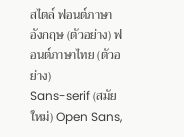สไตล์ ฟอนต์ภาษาอังกฤษ (ตัวอย่าง) ฟอนต์ภาษาไทย (ตัวอย่าง)
Sans-serif (สมัยใหม่) Open Sans,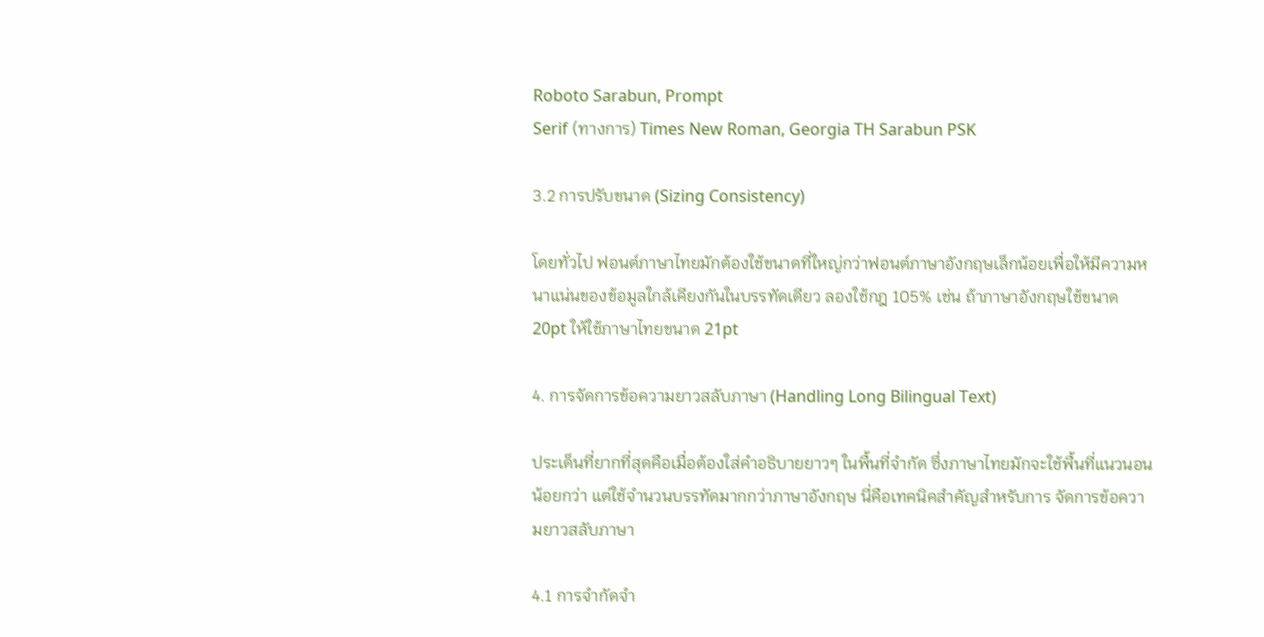Roboto Sarabun, Prompt
Serif (ทางการ) Times New Roman, Georgia TH Sarabun PSK

3.2 การปรับขนาด (Sizing Consistency)

โดยทั่วไป ฟอนต์ภาษาไทยมักต้องใช้ขนาดที่ใหญ่กว่าฟอนต์ภาษาอังกฤษเล็กน้อยเพื่อให้มีความหนาแน่นของข้อมูลใกล้เคียงกันในบรรทัดเดียว ลองใช้กฎ 105% เช่น ถ้าภาษาอังกฤษใช้ขนาด 20pt ให้ใช้ภาษาไทยขนาด 21pt

4. การจัดการข้อความยาวสลับภาษา (Handling Long Bilingual Text)

ประเด็นที่ยากที่สุดคือเมื่อต้องใส่คำอธิบายยาวๆ ในพื้นที่จำกัด ซึ่งภาษาไทยมักจะใช้พื้นที่แนวนอนน้อยกว่า แต่ใช้จำนวนบรรทัดมากกว่าภาษาอังกฤษ นี่คือเทคนิคสำคัญสำหรับการ จัดการข้อความยาวสลับภาษา

4.1 การจำกัดจำ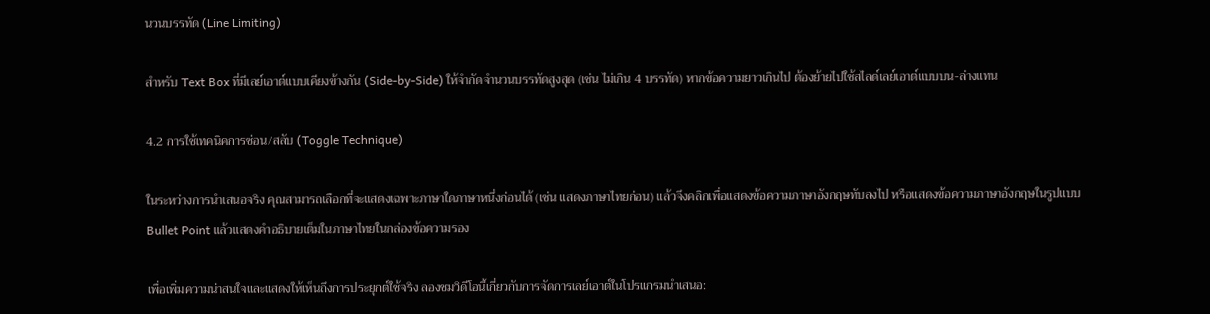นวนบรรทัด (Line Limiting)

สำหรับ Text Box ที่มีเลย์เอาต์แบบเคียงข้างกัน (Side-by-Side) ให้จำกัดจำนวนบรรทัดสูงสุด (เช่น ไม่เกิน 4 บรรทัด) หากข้อความยาวเกินไป ต้องย้ายไปใช้สไลด์เลย์เอาต์แบบบน-ล่างแทน

4.2 การใช้เทคนิคการซ่อน/สลับ (Toggle Technique)

ในระหว่างการนำเสนอจริง คุณสามารถเลือกที่จะแสดงเฉพาะภาษาใดภาษาหนึ่งก่อนได้ (เช่น แสดงภาษาไทยก่อน) แล้วจึงคลิกเพื่อแสดงข้อความภาษาอังกฤษทับลงไป หรือแสดงข้อความภาษาอังกฤษในรูปแบบ Bullet Point แล้วแสดงคำอธิบายเต็มในภาษาไทยในกล่องข้อความรอง

เพื่อเพิ่มความน่าสนใจและแสดงให้เห็นถึงการประยุกต์ใช้จริง ลองชมวิดีโอนี้เกี่ยวกับการจัดการเลย์เอาต์ในโปรแกรมนำเสนอ: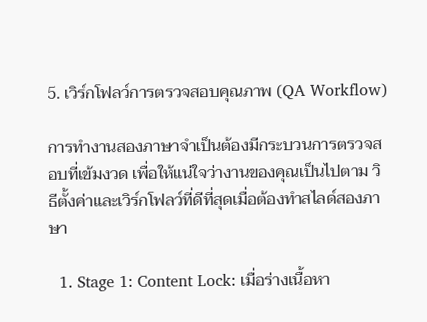5. เวิร์กโฟลว์การตรวจสอบคุณภาพ (QA Workflow)

การทำงานสองภาษาจำเป็นต้องมีกระบวนการตรวจสอบที่เข้มงวด เพื่อให้แน่ใจว่างานของคุณเป็นไปตาม วิธีตั้งค่าและเวิร์กโฟลว์ที่ดีที่สุดเมื่อต้องทำสไลด์สองภาษา

  1. Stage 1: Content Lock: เมื่อร่างเนื้อหา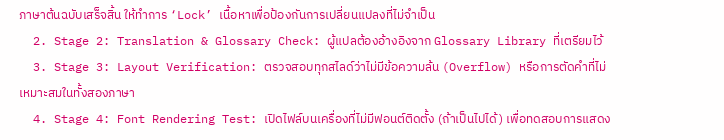ภาษาต้นฉบับเสร็จสิ้น ให้ทำการ ‘Lock’ เนื้อหาเพื่อป้องกันการเปลี่ยนแปลงที่ไม่จำเป็น
  2. Stage 2: Translation & Glossary Check: ผู้แปลต้องอ้างอิงจาก Glossary Library ที่เตรียมไว้
  3. Stage 3: Layout Verification: ตรวจสอบทุกสไลด์ว่าไม่มีข้อความล้น (Overflow) หรือการตัดคำที่ไม่เหมาะสมในทั้งสองภาษา
  4. Stage 4: Font Rendering Test: เปิดไฟล์บนเครื่องที่ไม่มีฟอนต์ติดตั้ง (ถ้าเป็นไปได้) เพื่อทดสอบการแสดง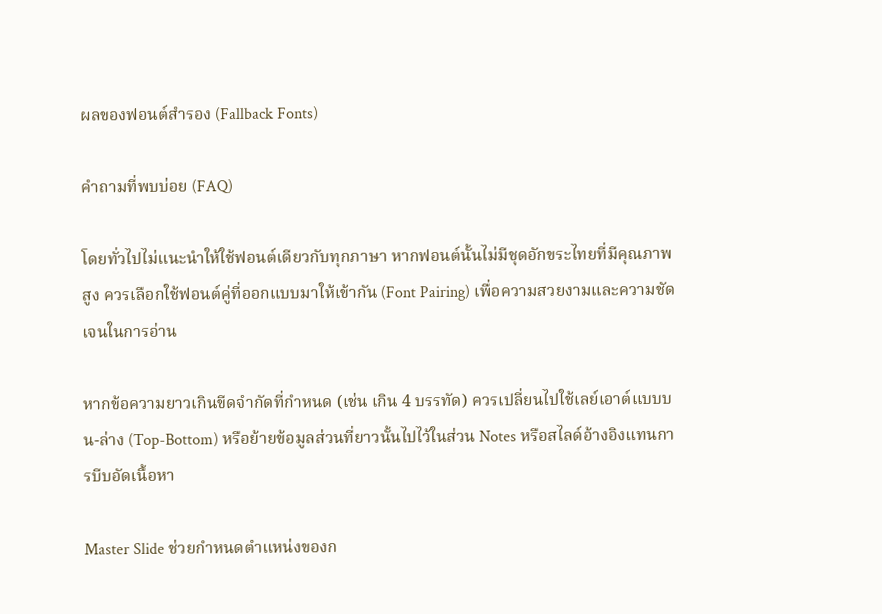ผลของฟอนต์สำรอง (Fallback Fonts)

คำถามที่พบบ่อย (FAQ)

โดยทั่วไปไม่แนะนำให้ใช้ฟอนต์เดียวกับทุกภาษา หากฟอนต์นั้นไม่มีชุดอักขระไทยที่มีคุณภาพสูง ควรเลือกใช้ฟอนต์คู่ที่ออกแบบมาให้เข้ากัน (Font Pairing) เพื่อความสวยงามและความชัดเจนในการอ่าน

หากข้อความยาวเกินขีดจำกัดที่กำหนด (เช่น เกิน 4 บรรทัด) ควรเปลี่ยนไปใช้เลย์เอาต์แบบบน-ล่าง (Top-Bottom) หรือย้ายข้อมูลส่วนที่ยาวนั้นไปไว้ในส่วน Notes หรือสไลด์อ้างอิงแทนการบีบอัดเนื้อหา

Master Slide ช่วยกำหนดตำแหน่งของก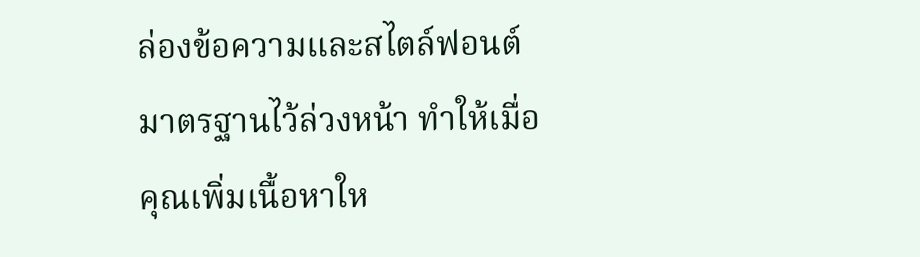ล่องข้อความและสไตล์ฟอนต์มาตรฐานไว้ล่วงหน้า ทำให้เมื่อคุณเพิ่มเนื้อหาให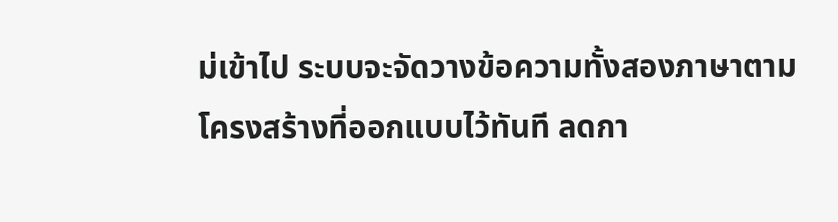ม่เข้าไป ระบบจะจัดวางข้อความทั้งสองภาษาตามโครงสร้างที่ออกแบบไว้ทันที ลดกา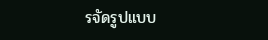รจัดรูปแบบ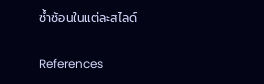ซ้ำซ้อนในแต่ละสไลด์

References